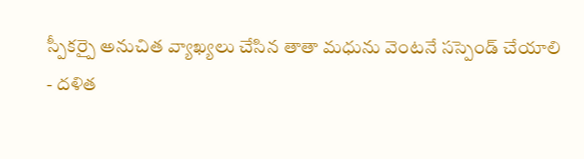స్పీకర్పై అనుచిత వ్యాఖ్యలు చేసిన తాతా మధును వెంటనే సస్పెండ్ చేయాలి
- దళిత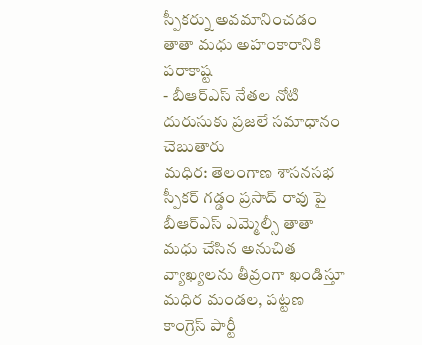స్పీకర్ను అవమానించడం తాతా మధు అహంకారానికి పరాకాష్ట
- బీఆర్ఎస్ నేతల నోటి దురుసుకు ప్రజలే సమాధానం చెబుతారు
మధిర: తెలంగాణ శాసనసభ స్పీకర్ గడ్డం ప్రసాద్ రావు పై బీఆర్ఎస్ ఎమ్మెల్సీ తాతా మధు చేసిన అనుచిత వ్యాఖ్యలను తీవ్రంగా ఖండిస్తూ మధిర మండల, పట్టణ కాంగ్రెస్ పార్టీ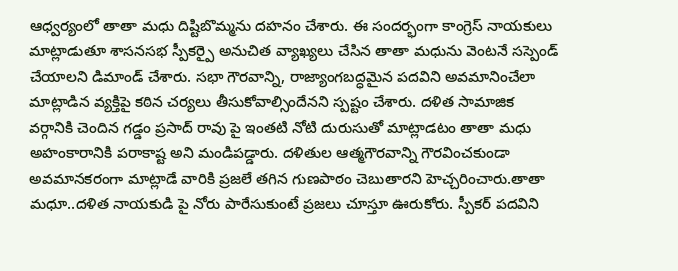ఆధ్వర్యంలో తాతా మధు దిష్టిబొమ్మను దహనం చేశారు. ఈ సందర్భంగా కాంగ్రెస్ నాయకులు మాట్లాడుతూ శాసనసభ స్పీకర్పై అనుచిత వ్యాఖ్యలు చేసిన తాతా మధును వెంటనే సస్పెండ్ చేయాలని డిమాండ్ చేశారు. సభా గౌరవాన్ని, రాజ్యాంగబద్ధమైన పదవిని అవమానించేలా మాట్లాడిన వ్యక్తిపై కఠిన చర్యలు తీసుకోవాల్సిందేనని స్పష్టం చేశారు. దళిత సామాజిక వర్గానికి చెందిన గడ్డం ప్రసాద్ రావు పై ఇంతటి నోటి దురుసుతో మాట్లాడటం తాతా మధు అహంకారానికి పరాకాష్ట అని మండిపడ్డారు. దళితుల ఆత్మగౌరవాన్ని గౌరవించకుండా అవమానకరంగా మాట్లాడే వారికి ప్రజలే తగిన గుణపాఠం చెబుతారని హెచ్చరించారు.తాతా మధూ..దళిత నాయకుడి పై నోరు పారేసుకుంటే ప్రజలు చూస్తూ ఊరుకోరు. స్పీకర్ పదవిని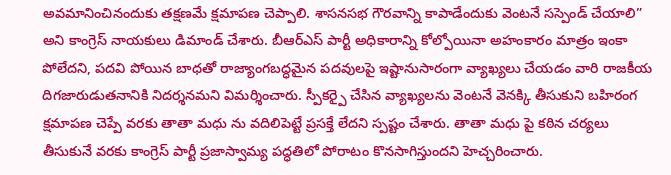అవమానించినందుకు తక్షణమే క్షమాపణ చెప్పాలి. శాసనసభ గౌరవాన్ని కాపాడేందుకు వెంటనే సస్పెండ్ చేయాలి” అని కాంగ్రెస్ నాయకులు డిమాండ్ చేశారు. బీఆర్ఎస్ పార్టీ అధికారాన్ని కోల్పోయినా అహంకారం మాత్రం ఇంకా పోలేదని, పదవి పోయిన బాధతో రాజ్యాంగబద్ధమైన పదవులపై ఇష్టానుసారంగా వ్యాఖ్యలు చేయడం వారి రాజకీయ దిగజారుడుతనానికి నిదర్శనమని విమర్శించారు. స్పీకర్పై చేసిన వ్యాఖ్యలను వెంటనే వెనక్కి తీసుకుని బహిరంగ క్షమాపణ చెప్పే వరకు తాతా మధు ను వదిలిపెట్టే ప్రసక్తే లేదని స్పష్టం చేశారు. తాతా మధు పై కఠిన చర్యలు తీసుకునే వరకు కాంగ్రెస్ పార్టీ ప్రజాస్వామ్య పద్ధతిలో పోరాటం కొనసాగిస్తుందని హెచ్చరించారు.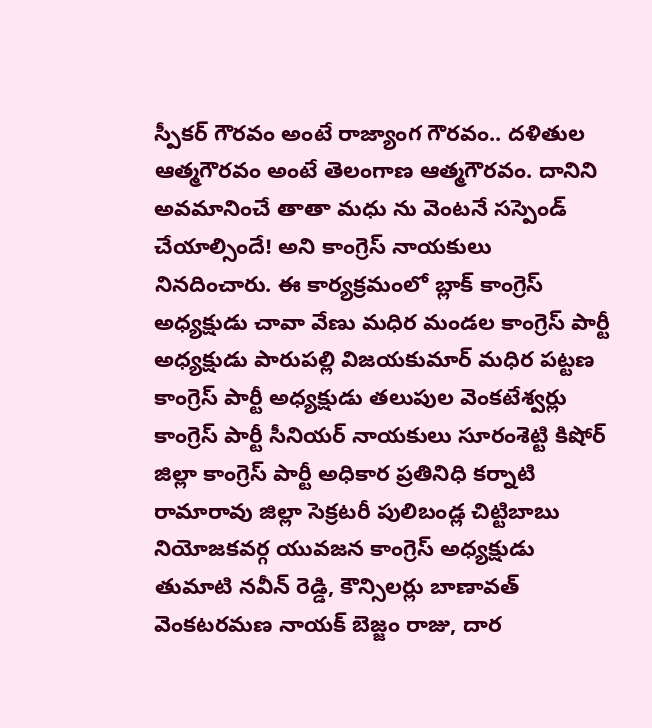స్పీకర్ గౌరవం అంటే రాజ్యాంగ గౌరవం.. దళితుల ఆత్మగౌరవం అంటే తెలంగాణ ఆత్మగౌరవం. దానిని అవమానించే తాతా మధు ను వెంటనే సస్పెండ్ చేయాల్సిందే! అని కాంగ్రెస్ నాయకులు నినదించారు. ఈ కార్యక్రమంలో బ్లాక్ కాంగ్రెస్ అధ్యక్షుడు చావా వేణు మధిర మండల కాంగ్రెస్ పార్టీ అధ్యక్షుడు పారుపల్లి విజయకుమార్ మధిర పట్టణ కాంగ్రెస్ పార్టీ అధ్యక్షుడు తలుపుల వెంకటేశ్వర్లు కాంగ్రెస్ పార్టీ సీనియర్ నాయకులు సూరంశెట్టి కిషోర్ జిల్లా కాంగ్రెస్ పార్టీ అధికార ప్రతినిధి కర్నాటి రామారావు జిల్లా సెక్రటరీ పులిబండ్ల చిట్టిబాబు నియోజకవర్గ యువజన కాంగ్రెస్ అధ్యక్షుడు తుమాటి నవీన్ రెడ్డి, కౌన్సిలర్లు బాణావత్ వెంకటరమణ నాయక్ బెజ్జం రాజు, దార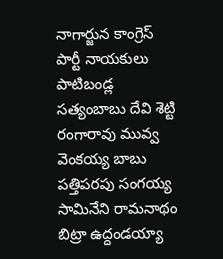నాగార్జున కాంగ్రెస్ పార్టీ నాయకులు పాటిబండ్ల సత్యంబాబు దేవి శెట్టి రంగారావు మువ్వ వెంకయ్య బాబు పత్తిపరపు సంగయ్య సామినేని రామనాథం బిట్రా ఉద్దండయ్యా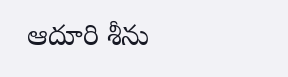ఆదూరి శీను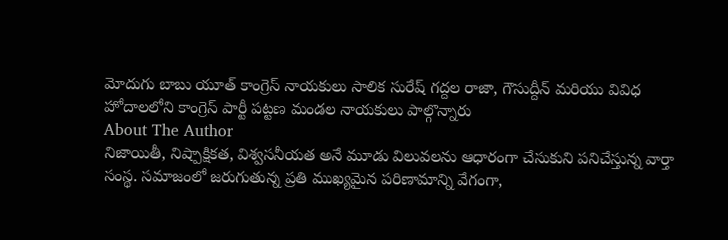మోదుగు బాబు యూత్ కాంగ్రెస్ నాయకులు సాలిక సురేష్ గద్దల రాజా, గౌసుద్దీన్ మరియు వివిధ హోదాలలోని కాంగ్రెస్ పార్టీ పట్టణ మండల నాయకులు పాల్గొన్నారు
About The Author
నిజాయితీ, నిష్పాక్షికత, విశ్వసనీయత అనే మూడు విలువలను ఆధారంగా చేసుకుని పనిచేస్తున్న వార్తా సంస్థ. సమాజంలో జరుగుతున్న ప్రతి ముఖ్యమైన పరిణామాన్ని వేగంగా,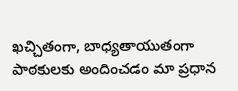ఖచ్చితంగా, బాధ్యతాయుతంగా పాఠకులకు అందించడం మా ప్రధాన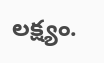లక్ష్యం.